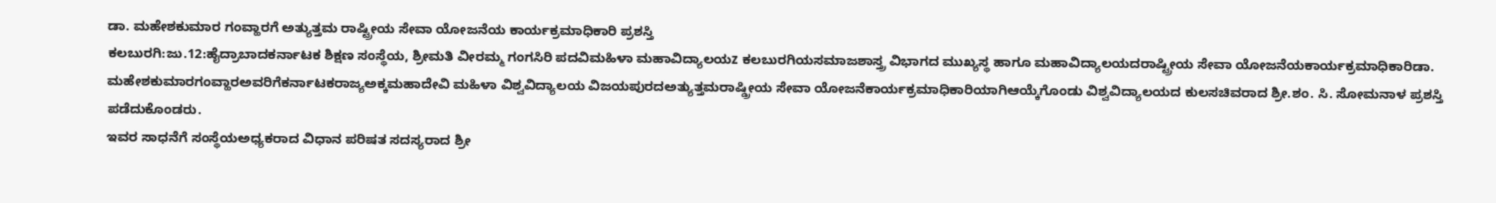ಡಾ. ಮಹೇಶಕುಮಾರ ಗಂವ್ಹಾರಗೆ ಅತ್ಯುತ್ತಮ ರಾಷ್ಟ್ರೀಯ ಸೇವಾ ಯೋಜನೆಯ ಕಾರ್ಯಕ್ರಮಾಧಿಕಾರಿ ಪ್ರಶಸ್ತಿ
ಕಲಬುರಗಿ:ಜು.12:ಹೈದ್ರಾಬಾದಕರ್ನಾಟಕ ಶಿಕ್ಷಣ ಸಂಸ್ಥೆಯ, ಶ್ರೀಮತಿ ವೀರಮ್ಮ ಗಂಗಸಿರಿ ಪದವಿಮಹಿಳಾ ಮಹಾವಿದ್ಯಾಲಯz ಕಲಬುರಗಿಯಸಮಾಜಶಾಸ್ತ್ರ ವಿಭಾಗದ ಮುಖ್ಯಸ್ಥ ಹಾಗೂ ಮಹಾವಿದ್ಯಾಲಯದರಾಷ್ಟ್ರೀಯ ಸೇವಾ ಯೋಜನೆಯಕಾರ್ಯಕ್ರಮಾಧಿಕಾರಿಡಾ. ಮಹೇಶಕುಮಾರಗಂವ್ಹಾರಅವರಿಗೆಕರ್ನಾಟಕರಾಜ್ಯಅಕ್ಕಮಹಾದೇವಿ ಮಹಿಳಾ ವಿಶ್ವವಿದ್ಯಾಲಯ ವಿಜಯಪುರದಅತ್ಯುತ್ತಮರಾಷ್ಡ್ರೀಯ ಸೇವಾ ಯೋಜನೆಕಾರ್ಯಕ್ರಮಾಧಿಕಾರಿಯಾಗಿಆಯ್ಕೆಗೊಂಡು ವಿಶ್ವವಿದ್ಯಾಲಯದ ಕುಲಸಚಿವರಾದ ಶ್ರೀ.ಶಂ. ಸಿ. ಸೋಮನಾಳ ಪ್ರಶಸ್ತಿ ಪಡೆದುಕೊಂಡರು.
ಇವರ ಸಾಧನೆಗೆ ಸಂಸ್ಥೆಯಅಧ್ಯಕರಾದ ವಿಧಾನ ಪರಿಷತ ಸದಸ್ಯರಾದ ಶ್ರೀ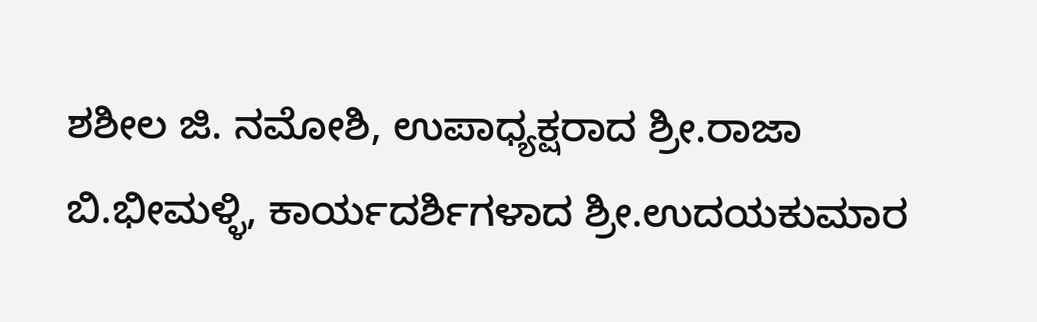ಶಶೀಲ ಜಿ. ನಮೋಶಿ, ಉಪಾಧ್ಯಕ್ಷರಾದ ಶ್ರೀ.ರಾಜಾ ಬಿ.ಭೀಮಳ್ಳಿ, ಕಾರ್ಯದರ್ಶಿಗಳಾದ ಶ್ರೀ.ಉದಯಕುಮಾರ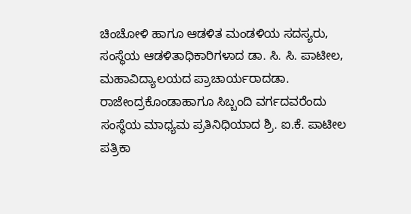ಚಿಂಚೋಳಿ ಹಾಗೂ ಆಡಳಿತ ಮಂಡಳಿಯ ಸದಸ್ಯರು, ಸಂಸ್ಥೆಯ ಆಡಳಿತಾಧಿಕಾರಿಗಳಾದ ಡಾ. ಸಿ. ಸಿ. ಪಾಟೀಲ, ಮಹಾವಿದ್ಯಾಲಯದ ಪ್ರಾಚಾರ್ಯರಾದಡಾ. ರಾಜೇಂದ್ರಕೊಂಡಾಹಾಗೂ ಸಿಬ್ಬಂದಿ ವರ್ಗದವರೆಂದು ಸಂಸ್ಥೆಯ ಮಾಧ್ಯಮ ಪ್ರತಿನಿಧಿಯಾದ ಶ್ರಿ. ಐ.ಕೆ. ಪಾಟೀಲ ಪತ್ರಿಕಾ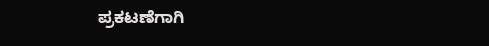ಪ್ರಕಟಣೆಗಾಗಿ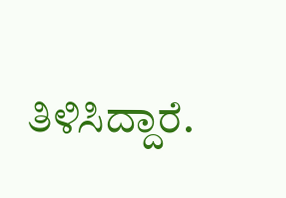ತಿಳಿಸಿದ್ದಾರೆ.